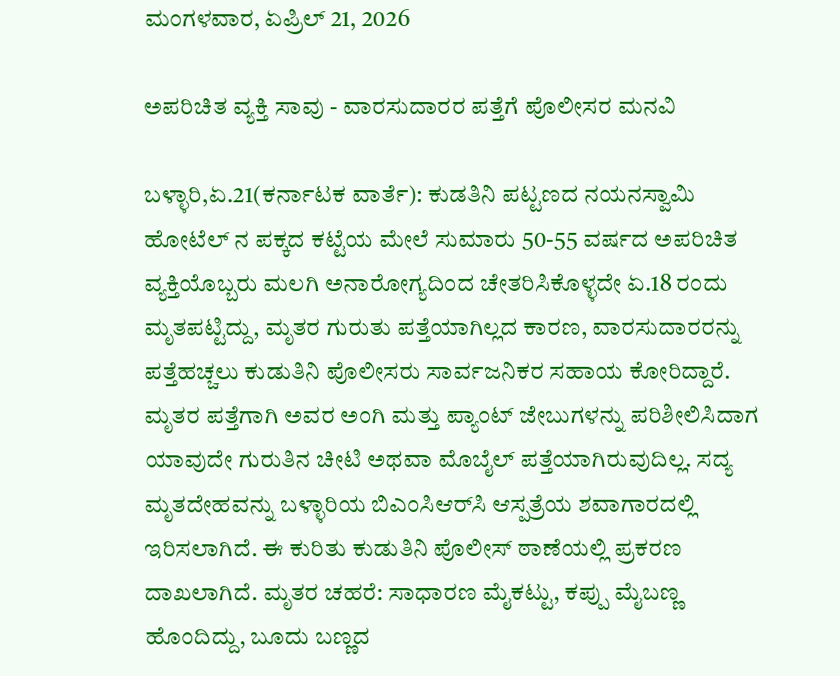ಮಂಗಳವಾರ, ಏಪ್ರಿಲ್ 21, 2026

ಅಪರಿಚಿತ ವ್ಯಕ್ತಿ ಸಾವು - ವಾರಸುದಾರರ ಪತ್ತೆಗೆ ಪೊಲೀಸರ ಮನವಿ

ಬಳ್ಳಾರಿ,ಏ.21(ಕರ್ನಾಟಕ ವಾರ್ತೆ): ಕುಡತಿನಿ ಪಟ್ಟಣದ ನಯನಸ್ವಾಮಿ ಹೋಟೆಲ್ ನ ಪಕ್ಕದ ಕಟ್ಟೆಯ ಮೇಲೆ ಸುಮಾರು 50-55 ವರ್ಷದ ಅಪರಿಚಿತ ವ್ಯಕ್ತಿಯೊಬ್ಬರು ಮಲಗಿ ಅನಾರೋಗ್ಯದಿಂದ ಚೇತರಿಸಿಕೊಳ್ಳದೇ ಏ.18 ರಂದು ಮೃತಪಟ್ಟಿದ್ದು, ಮೃತರ ಗುರುತು ಪತ್ತೆಯಾಗಿಲ್ಲದ ಕಾರಣ, ವಾರಸುದಾರರನ್ನು ಪತ್ತೆಹಚ್ಚಲು ಕುಡುತಿನಿ ಪೊಲೀಸರು ಸಾರ್ವಜನಿಕರ ಸಹಾಯ ಕೋರಿದ್ದಾರೆ. ಮೃತರ ಪತ್ತೆಗಾಗಿ ಅವರ ಅಂಗಿ ಮತ್ತು ಪ್ಯಾಂಟ್ ಜೇಬುಗಳನ್ನು ಪರಿಶೀಲಿಸಿದಾಗ ಯಾವುದೇ ಗುರುತಿನ ಚೀಟಿ ಅಥವಾ ಮೊಬೈಲ್ ಪತ್ತೆಯಾಗಿರುವುದಿಲ್ಲ. ಸದ್ಯ ಮೃತದೇಹವನ್ನು ಬಳ್ಳಾರಿಯ ಬಿಎಂಸಿಆರ್‌ಸಿ ಆಸ್ಪತ್ರೆಯ ಶವಾಗಾರದಲ್ಲಿ ಇರಿಸಲಾಗಿದೆ. ಈ ಕುರಿತು ಕುಡುತಿನಿ ಪೊಲೀಸ್ ಠಾಣೆಯಲ್ಲಿ ಪ್ರಕರಣ ದಾಖಲಾಗಿದೆ. ಮೃತರ ಚಹರೆ: ಸಾಧಾರಣ ಮೈಕಟ್ಟು, ಕಪ್ಪು ಮೈಬಣ್ಣ ಹೊಂದಿದ್ದು, ಬೂದು ಬಣ್ಣದ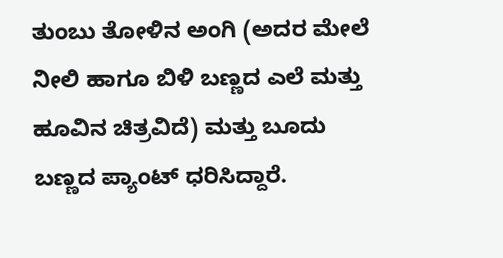ತುಂಬು ತೋಳಿನ ಅಂಗಿ (ಅದರ ಮೇಲೆ ನೀಲಿ ಹಾಗೂ ಬಿಳಿ ಬಣ್ಣದ ಎಲೆ ಮತ್ತು ಹೂವಿನ ಚಿತ್ರವಿದೆ) ಮತ್ತು ಬೂದು ಬಣ್ಣದ ಪ್ಯಾಂಟ್ ಧರಿಸಿದ್ದಾರೆ.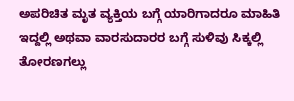ಅಪರಿಚಿತ ಮೃತ ವ್ಯಕ್ತಿಯ ಬಗ್ಗೆ ಯಾರಿಗಾದರೂ ಮಾಹಿತಿ ಇದ್ದಲ್ಲಿ ಅಥವಾ ವಾರಸುದಾರರ ಬಗ್ಗೆ ಸುಳಿವು ಸಿಕ್ಕಲ್ಲಿ ತೋರಣಗಲ್ಲು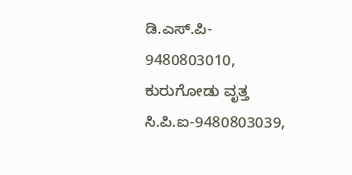ಡಿ.ಎಸ್.ಪಿ- 9480803010, ಕುರುಗೋಡು ವೃತ್ತ ಸಿ.ಪಿ.ಐ-9480803039,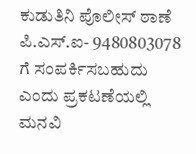ಕುಡುತಿನಿ ಪೊಲೀಸ್ ಠಾಣೆ ಪಿ.ಎಸ್.ಐ- 9480803078 ಗೆ ಸಂಪರ್ಕಿಸಬಹುದು ಎಂದು ಪ್ರಕಟಣೆಯಲ್ಲಿ ಮನವಿ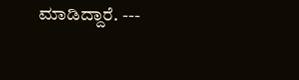ಮಾಡಿದ್ದಾರೆ. ---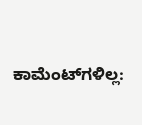ಕಾಮೆಂಟ್‌ಗಳಿಲ್ಲ: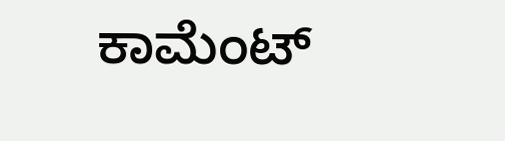ಕಾಮೆಂಟ್‌‌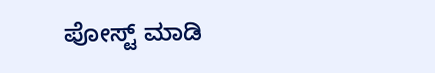ಪೋಸ್ಟ್‌ ಮಾಡಿ